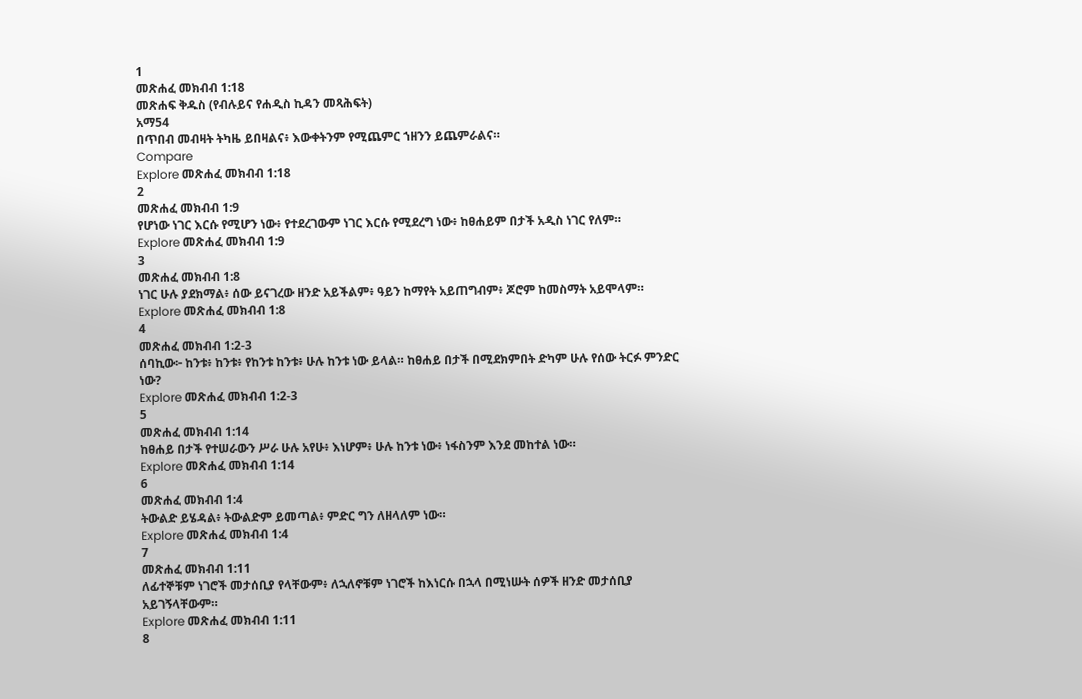1
መጽሐፈ መክብብ 1:18
መጽሐፍ ቅዱስ (የብሉይና የሐዲስ ኪዳን መጻሕፍት)
አማ54
በጥበብ መብዛት ትካዜ ይበዛልና፥ እውቀትንም የሚጨምር ኀዘንን ይጨምራልና።
Compare
Explore መጽሐፈ መክብብ 1:18
2
መጽሐፈ መክብብ 1:9
የሆነው ነገር እርሱ የሚሆን ነው፥ የተደረገውም ነገር እርሱ የሚደረግ ነው፥ ከፀሐይም በታች አዲስ ነገር የለም።
Explore መጽሐፈ መክብብ 1:9
3
መጽሐፈ መክብብ 1:8
ነገር ሁሉ ያደክማል፥ ሰው ይናገረው ዘንድ አይችልም፥ ዓይን ከማየት አይጠግብም፥ ጆሮም ከመስማት አይሞላም።
Explore መጽሐፈ መክብብ 1:8
4
መጽሐፈ መክብብ 1:2-3
ሰባኪው፦ ከንቱ፥ ከንቱ፥ የከንቱ ከንቱ፥ ሁሉ ከንቱ ነው ይላል። ከፀሐይ በታች በሚደክምበት ድካም ሁሉ የሰው ትርፉ ምንድር ነው?
Explore መጽሐፈ መክብብ 1:2-3
5
መጽሐፈ መክብብ 1:14
ከፀሐይ በታች የተሠራውን ሥራ ሁሉ አየሁ፥ እነሆም፥ ሁሉ ከንቱ ነው፥ ነፋስንም እንደ መከተል ነው።
Explore መጽሐፈ መክብብ 1:14
6
መጽሐፈ መክብብ 1:4
ትውልድ ይሄዳል፥ ትውልድም ይመጣል፥ ምድር ግን ለዘላለም ነው።
Explore መጽሐፈ መክብብ 1:4
7
መጽሐፈ መክብብ 1:11
ለፊተኞቹም ነገሮች መታሰቢያ የላቸውም፥ ለኋለኖቹም ነገሮች ከእነርሱ በኋላ በሚነሡት ሰዎች ዘንድ መታሰቢያ አይገኝላቸውም።
Explore መጽሐፈ መክብብ 1:11
8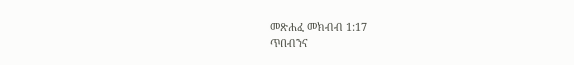መጽሐፈ መክብብ 1:17
ጥበብንና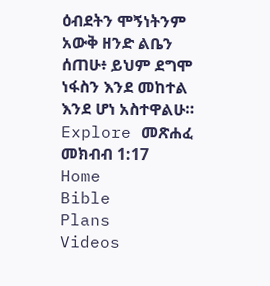ዕብደትን ሞኝነትንም አውቅ ዘንድ ልቤን ሰጠሁ፥ ይህም ደግሞ ነፋስን እንደ መከተል እንደ ሆነ አስተዋልሁ።
Explore መጽሐፈ መክብብ 1:17
Home
Bible
Plans
Videos